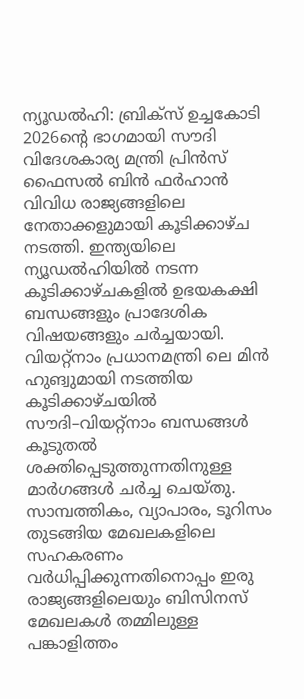ന്യൂഡൽഹി: ബ്രിക്സ് ഉച്ചകോടി 2026ന്റെ ഭാഗമായി സൗദി വിദേശകാര്യ മന്ത്രി പ്രിൻസ് ഫൈസൽ ബിൻ ഫർഹാൻ വിവിധ രാജ്യങ്ങളിലെ നേതാക്കളുമായി കൂടിക്കാഴ്ച നടത്തി. ഇന്ത്യയിലെ ന്യൂഡൽഹിയിൽ നടന്ന കൂടിക്കാഴ്ചകളിൽ ഉഭയകക്ഷി ബന്ധങ്ങളും പ്രാദേശിക വിഷയങ്ങളും ചർച്ചയായി.
വിയറ്റ്നാം പ്രധാനമന്ത്രി ലെ മിൻ ഹുങ്വുമായി നടത്തിയ കൂടിക്കാഴ്ചയിൽ സൗദി–വിയറ്റ്നാം ബന്ധങ്ങൾ കൂടുതൽ ശക്തിപ്പെടുത്തുന്നതിനുള്ള മാർഗങ്ങൾ ചർച്ച ചെയ്തു. സാമ്പത്തികം, വ്യാപാരം, ടൂറിസം തുടങ്ങിയ മേഖലകളിലെ സഹകരണം വർധിപ്പിക്കുന്നതിനൊപ്പം ഇരു രാജ്യങ്ങളിലെയും ബിസിനസ് മേഖലകൾ തമ്മിലുള്ള പങ്കാളിത്തം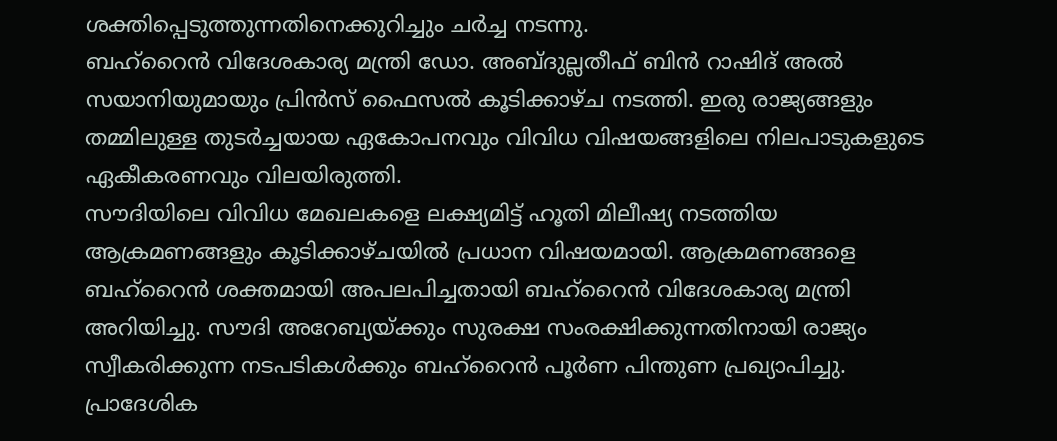ശക്തിപ്പെടുത്തുന്നതിനെക്കുറിച്ചും ചർച്ച നടന്നു.
ബഹ്റൈൻ വിദേശകാര്യ മന്ത്രി ഡോ. അബ്ദുല്ലതീഫ് ബിൻ റാഷിദ് അൽ സയാനിയുമായും പ്രിൻസ് ഫൈസൽ കൂടിക്കാഴ്ച നടത്തി. ഇരു രാജ്യങ്ങളും തമ്മിലുള്ള തുടർച്ചയായ ഏകോപനവും വിവിധ വിഷയങ്ങളിലെ നിലപാടുകളുടെ ഏകീകരണവും വിലയിരുത്തി.
സൗദിയിലെ വിവിധ മേഖലകളെ ലക്ഷ്യമിട്ട് ഹൂതി മിലീഷ്യ നടത്തിയ ആക്രമണങ്ങളും കൂടിക്കാഴ്ചയിൽ പ്രധാന വിഷയമായി. ആക്രമണങ്ങളെ ബഹ്റൈൻ ശക്തമായി അപലപിച്ചതായി ബഹ്റൈൻ വിദേശകാര്യ മന്ത്രി അറിയിച്ചു. സൗദി അറേബ്യയ്ക്കും സുരക്ഷ സംരക്ഷിക്കുന്നതിനായി രാജ്യം സ്വീകരിക്കുന്ന നടപടികൾക്കും ബഹ്റൈൻ പൂർണ പിന്തുണ പ്രഖ്യാപിച്ചു.
പ്രാദേശിക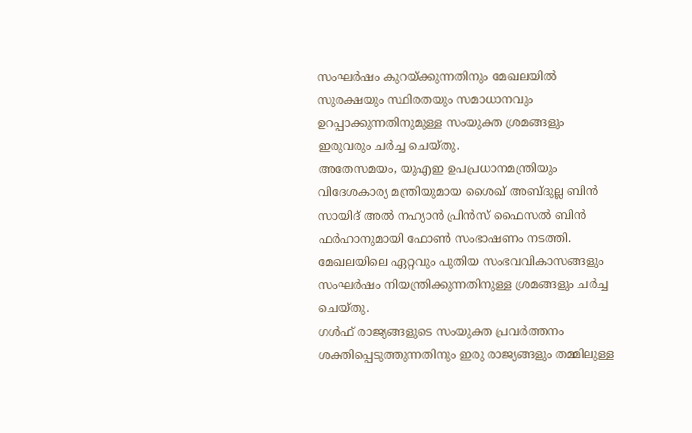സംഘർഷം കുറയ്ക്കുന്നതിനും മേഖലയിൽ സുരക്ഷയും സ്ഥിരതയും സമാധാനവും ഉറപ്പാക്കുന്നതിനുമുള്ള സംയുക്ത ശ്രമങ്ങളും ഇരുവരും ചർച്ച ചെയ്തു.
അതേസമയം, യുഎഇ ഉപപ്രധാനമന്ത്രിയും വിദേശകാര്യ മന്ത്രിയുമായ ശൈഖ് അബ്ദുല്ല ബിൻ സായിദ് അൽ നഹ്യാൻ പ്രിൻസ് ഫൈസൽ ബിൻ ഫർഹാനുമായി ഫോൺ സംഭാഷണം നടത്തി. മേഖലയിലെ ഏറ്റവും പുതിയ സംഭവവികാസങ്ങളും സംഘർഷം നിയന്ത്രിക്കുന്നതിനുള്ള ശ്രമങ്ങളും ചർച്ച ചെയ്തു.
ഗൾഫ് രാജ്യങ്ങളുടെ സംയുക്ത പ്രവർത്തനം ശക്തിപ്പെടുത്തുന്നതിനും ഇരു രാജ്യങ്ങളും തമ്മിലുള്ള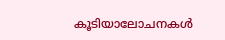കൂടിയാലോചനകൾ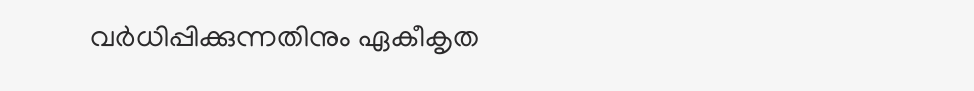വർധിപ്പിക്കുന്നതിനും ഏകീകൃത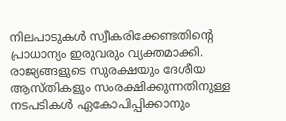നിലപാടുകൾ സ്വീകരിക്കേണ്ടതിന്റെ പ്രാധാന്യം ഇരുവരും വ്യക്തമാക്കി. രാജ്യങ്ങളുടെ സുരക്ഷയും ദേശീയ ആസ്തികളും സംരക്ഷിക്കുന്നതിനുള്ള നടപടികൾ ഏകോപിപ്പിക്കാനും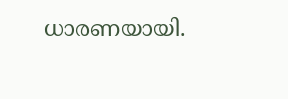ധാരണയായി.